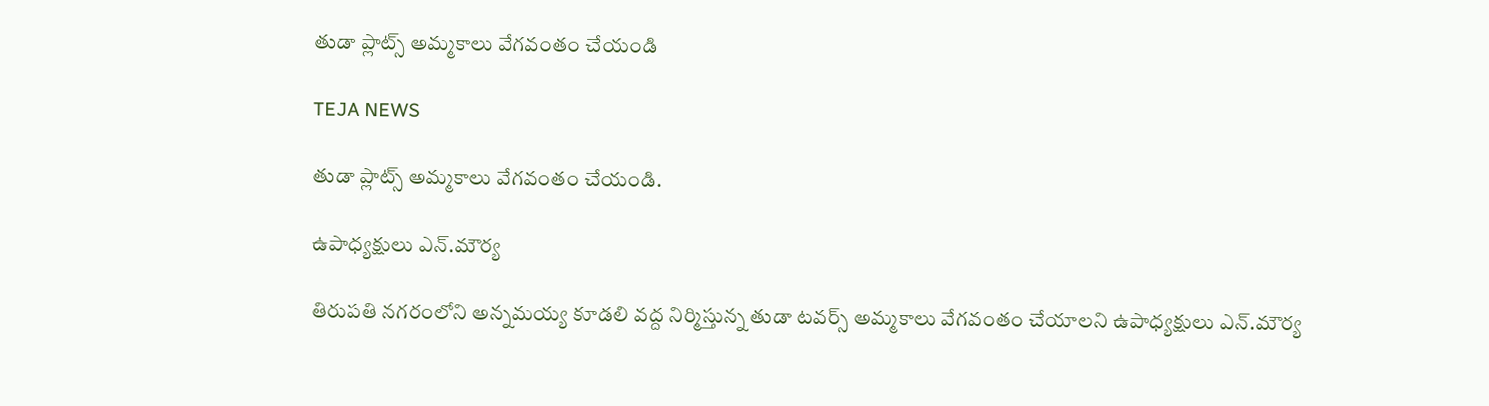తుడా ప్లాట్స్ అమ్మకాలు వేగవంతం చేయండి

TEJA NEWS

తుడా ప్లాట్స్ అమ్మకాలు వేగవంతం చేయండి.

ఉపాధ్యక్షులు ఎన్.మౌర్య

తిరుపతి నగరంలోని అన్నమయ్య కూడలి వద్ద నిర్మిస్తున్న తుడా టవర్స్ అమ్మకాలు వేగవంతం చేయాలని ఉపాధ్యక్షులు ఎన్.మౌర్య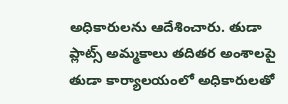అధికారులను ఆదేశించారు. తుడా ప్లాట్స్ అమ్మకాలు తదితర అంశాలపై తుడా కార్యాలయంలో అధికారులతో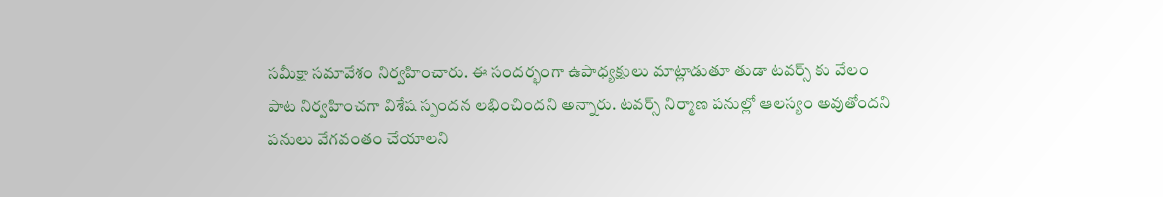సమీక్షా సమావేశం నిర్వహించారు. ఈ సందర్భంగా ఉపాధ్యక్షులు మాట్లాడుతూ తుడా టవర్స్ కు వేలం పాట నిర్వహించగా విశేష స్పందన లభించిందని అన్నారు. టవర్స్ నిర్మాణ పనుల్లో ఆలస్యం అవుతోందని పనులు వేగవంతం చేయాలని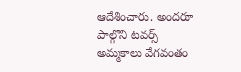ఆదేశించారు. అందరూ పాల్గొని టవర్స్ అమ్మకాలు వేగవంతం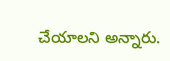చేయాలని అన్నారు.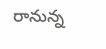రానున్న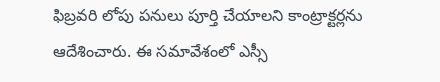ఫిబ్రవరి లోపు పనులు పూర్తి చేయాలని కాంట్రాక్టర్లను ఆదేశించారు. ఈ సమావేశంలో ఎస్సీ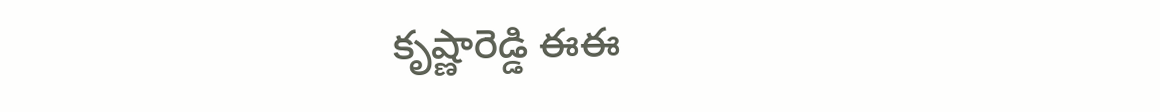కృష్ణారెడ్డి ఈఈ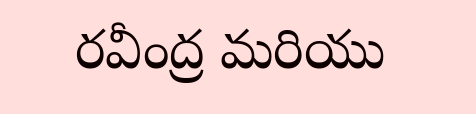రవీంద్ర మరియు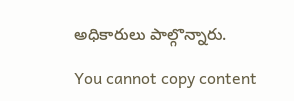అధికారులు పాల్గొన్నారు.

You cannot copy content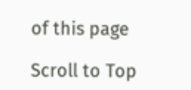of this page

Scroll to Top